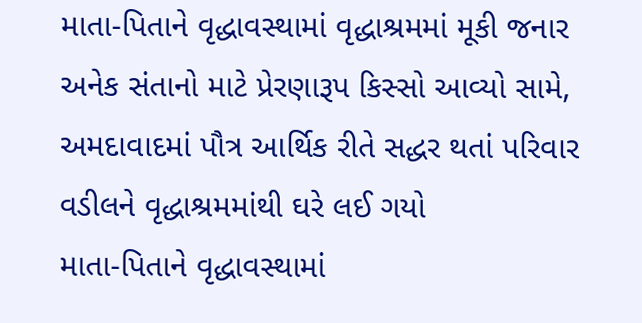માતા-પિતાને વૃદ્ધાવસ્થામાં વૃદ્ધાશ્રમમાં મૂકી જનાર અનેક સંતાનો માટે પ્રેરણારૂપ કિસ્સો આવ્યો સામે, અમદાવાદમાં પૌત્ર આર્થિક રીતે સદ્ધર થતાં પરિવાર વડીલને વૃદ્ધાશ્રમમાંથી ઘરે લઈ ગયો
માતા-પિતાને વૃદ્ધાવસ્થામાં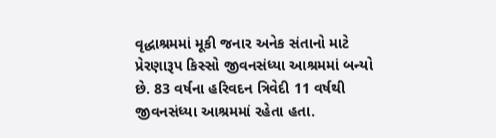વૃદ્ધાશ્રમમાં મૂકી જનાર અનેક સંતાનો માટે પ્રેરણારૂપ કિસ્સો જીવનસંધ્યા આશ્રમમાં બન્યો છે. 83 વર્ષના હરિવદન ત્રિવેદી 11 વર્ષથી જીવનસંધ્યા આશ્રમમાં રહેતા હતા.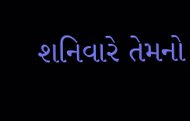શનિવારે તેમનો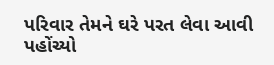પરિવાર તેમને ઘરે પરત લેવા આવી પહોંચ્યો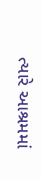ત્યારે આશ્રમમાં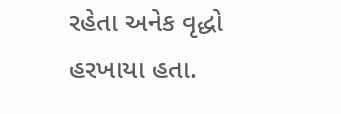રહેતા અનેક વૃદ્ધો હરખાયા હતા.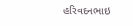હરિવદનભાઇ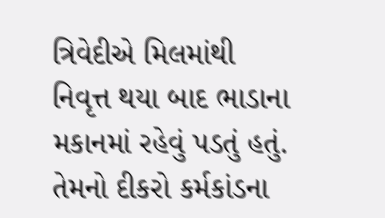ત્રિવેદીએ મિલમાંથી નિવૃત્ત થયા બાદ ભાડાના મકાનમાં રહેવું પડતું હતું. તેમનો દીકરો કર્મકાંડના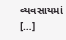વ્યવસાયમાં […]